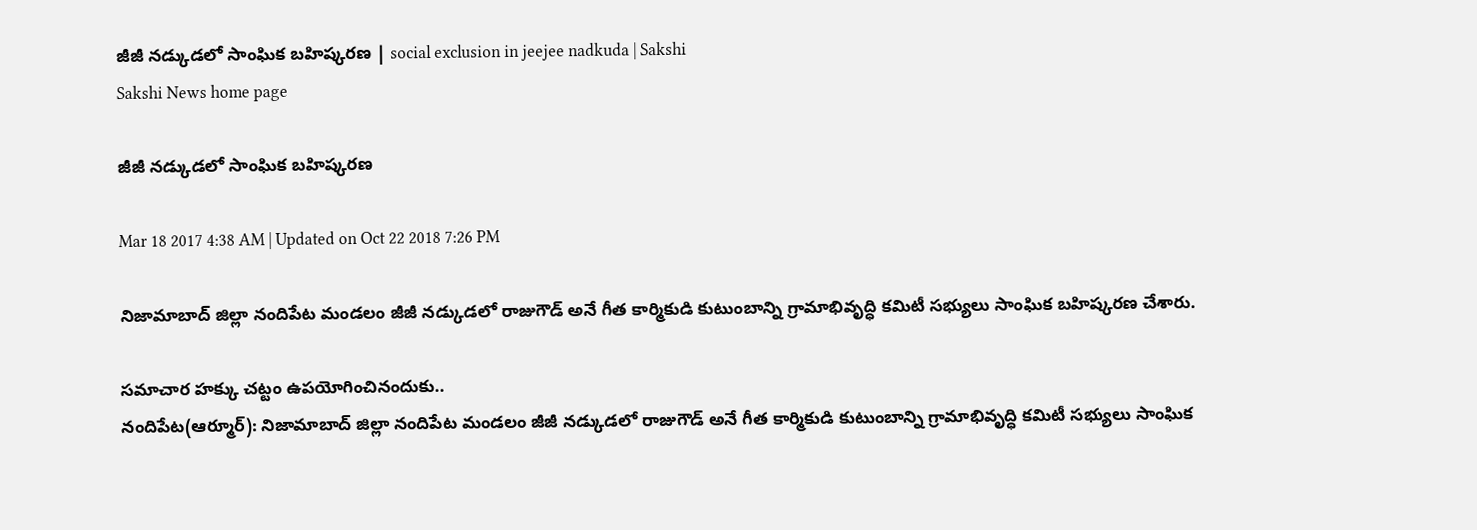జీజీ నడ్కుడలో సాంఘిక బహిష్కరణ | social exclusion in jeejee nadkuda | Sakshi
Sakshi News home page

జీజీ నడ్కుడలో సాంఘిక బహిష్కరణ

Mar 18 2017 4:38 AM | Updated on Oct 22 2018 7:26 PM

నిజామాబాద్‌ జిల్లా నందిపేట మండలం జీజీ నడ్కుడలో రాజుగౌడ్‌ అనే గీత కార్మికుడి కుటుంబాన్ని గ్రామాభివృద్ధి కమిటీ సభ్యులు సాంఘిక బహిష్కరణ చేశారు.

సమాచార హక్కు చట్టం ఉపయోగించినందుకు..
నందిపేట(ఆర్మూర్‌): నిజామాబాద్‌ జిల్లా నందిపేట మండలం జీజీ నడ్కుడలో రాజుగౌడ్‌ అనే గీత కార్మికుడి కుటుంబాన్ని గ్రామాభివృద్ధి కమిటీ సభ్యులు సాంఘిక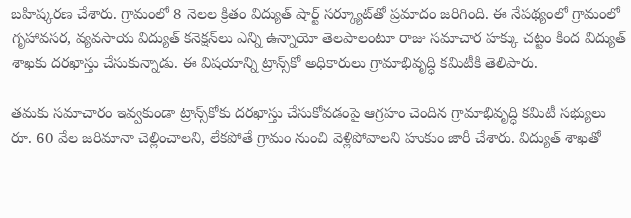బహిష్కరణ చేశారు. గ్రామంలో 8 నెలల క్రితం విద్యుత్‌ షార్ట్‌ సర్క్యూట్‌తో ప్రమాదం జరిగింది. ఈ నేపథ్యంలో గ్రామంలో గృహావసర, వ్యవసాయ విద్యుత్‌ కనెక్షన్‌లు ఎన్ని ఉన్నాయో తెలపాలంటూ రాజు సమాచార హక్కు చట్టం కింద విద్యుత్‌ శాఖకు దరఖాస్తు చేసుకున్నాడు. ఈ విషయాన్ని ట్రాన్స్‌కో అధికారులు గ్రామాభివృద్ధి కమిటీకి తెలిపారు.

తమకు సమాచారం ఇవ్వకుండా ట్రాన్స్‌కోకు దరఖాస్తు చేసుకోవడంపై ఆగ్రహం చెందిన గ్రామాభివృద్ధి కమిటీ సభ్యులు రూ. 60 వేల జరిమానా చెల్లించాలని, లేకపోతే గ్రామం నుంచి వెళ్లిపోవాలని హుకుం జారీ చేశారు. విద్యుత్‌ శాఖతో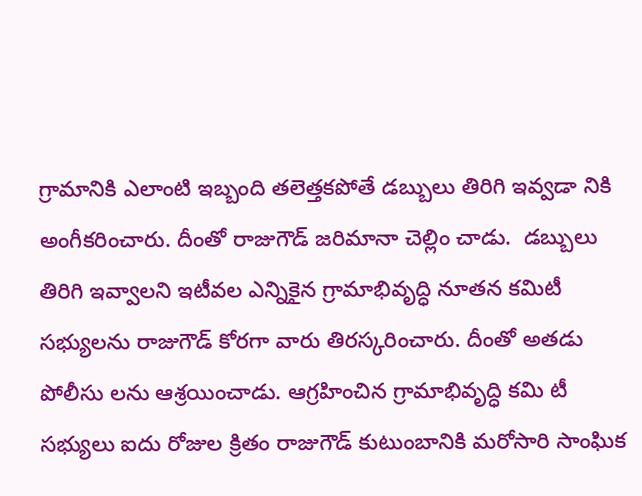గ్రామానికి ఎలాంటి ఇబ్బంది తలెత్తకపోతే డబ్బులు తిరిగి ఇవ్వడా నికి అంగీకరించారు. దీంతో రాజుగౌడ్‌ జరిమానా చెల్లిం చాడు.  డబ్బులు తిరిగి ఇవ్వాలని ఇటీవల ఎన్నికైన గ్రామాభివృద్ధి నూతన కమిటీ సభ్యులను రాజుగౌడ్‌ కోరగా వారు తిరస్కరించారు. దీంతో అతడు పోలీసు లను ఆశ్రయించాడు. ఆగ్రహించిన గ్రామాభివృద్ధి కమి టీ సభ్యులు ఐదు రోజుల క్రితం రాజుగౌడ్‌ కుటుంబానికి మరోసారి సాంఘిక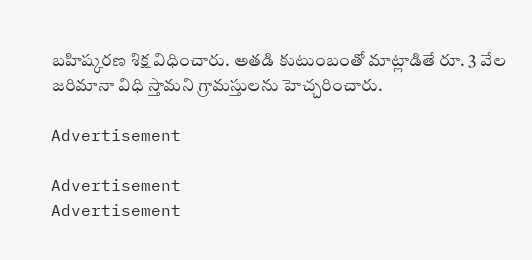బహిష్కరణ శిక్ష విధించారు. అతడి కుటుంబంతో మాట్లాడితే రూ. 3 వేల జరిమానా విధి స్తామని గ్రామస్తులను హెచ్చరించారు.

Advertisement

Advertisement
Advertisement